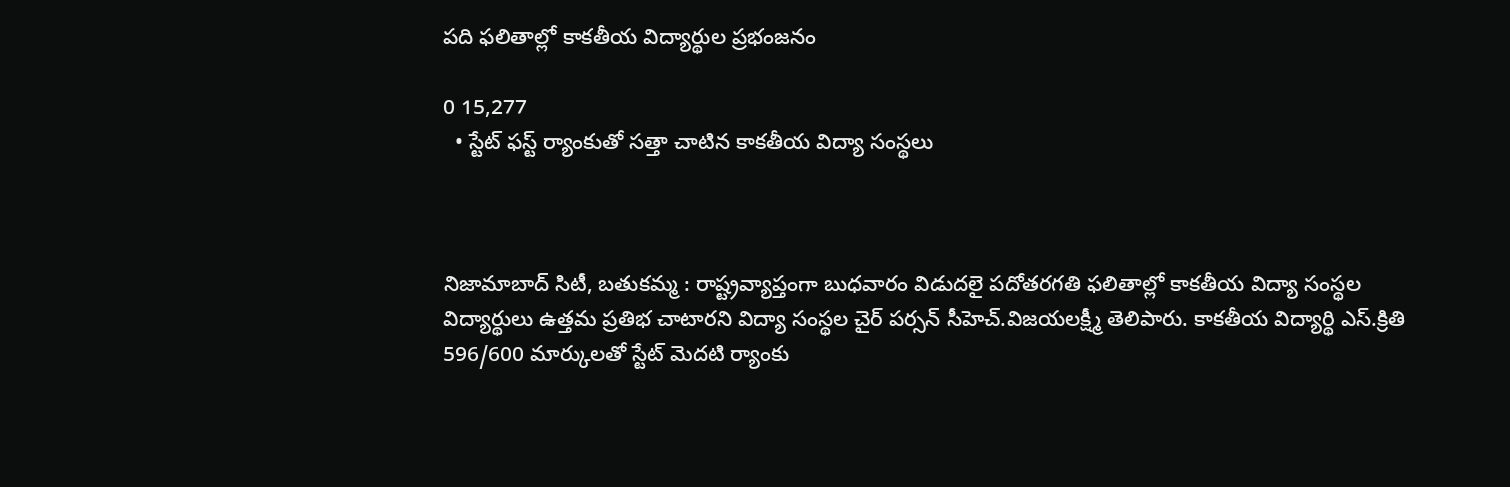పది ఫలితాల్లో కాకతీయ విద్యార్థుల ప్రభంజనం

0 15,277
  • స్టేట్ ఫస్ట్ ర్యాంకుతో సత్తా చాటిన కాకతీయ విద్యా సంస్థలు



నిజామాబాద్ సిటీ, బతుకమ్మ : రాష్ట్రవ్యాప్తంగా బుధవారం విడుదలై పదోతరగతి ఫలితాల్లో కాకతీయ విద్యా సంస్థల విద్యార్థులు ఉత్తమ ప్రతిభ చాటారని విద్యా సంస్థల చైర్ పర్సన్ సీహెచ్.విజయలక్ష్మీ తెలిపారు. కాకతీయ విద్యార్థి ఎస్.క్రితి 596/600 మార్కులతో స్టేట్ మెదటి ర్యాంకు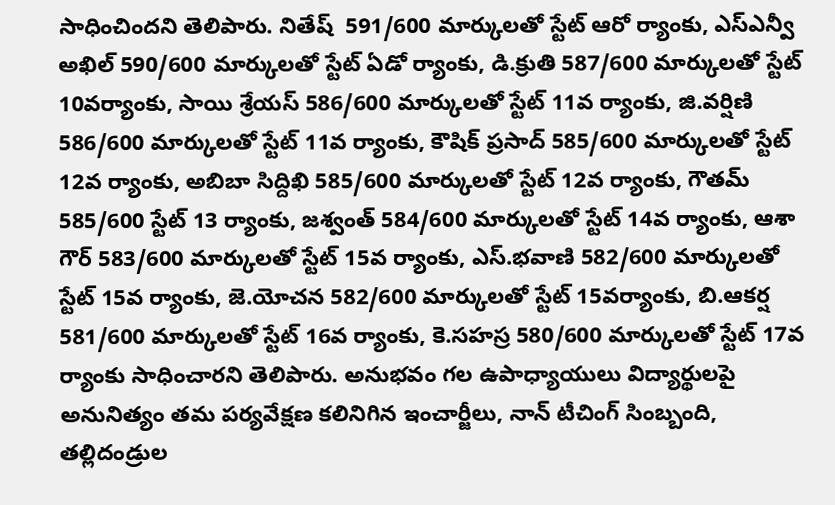సాధించిందని తెలిపారు. నితేష్  591/600 మార్కులతో స్టేట్ ఆరో ర్యాంకు, ఎస్ఎన్వీ అఖిల్ 590/600 మార్కులతో స్టేట్ ఏడో ర్యాంకు, డి.క్రుతి 587/600 మార్కులతో స్టేట్ 10వర్యాంకు, సాయి శ్రేయస్ 586/600 మార్కులతో స్టేట్ 11వ ర్యాంకు, జి.వర్షిణి 586/600 మార్కులతో స్టేట్ 11వ ర్యాంకు, కౌషిక్ ప్రసాద్ 585/600 మార్కులతో స్టేట్ 12వ ర్యాంకు, అబిబా సిద్దిఖి 585/600 మార్కులతో స్టేట్ 12వ ర్యాంకు, గౌతమ్ 585/600 స్టేట్ 13 ర్యాంకు, జశ్వంత్ 584/600 మార్కులతో స్టేట్ 14వ ర్యాంకు, ఆశా గౌర్ 583/600 మార్కులతో స్టేట్ 15వ ర్యాంకు, ఎస్.భవాణి 582/600 మార్కులతో స్టేట్ 15వ ర్యాంకు, జె.యోచన 582/600 మార్కులతో స్టేట్ 15వర్యాంకు, బి.ఆకర్ష 581/600 మార్కులతో స్టేట్ 16వ ర్యాంకు, కె.సహస్ర 580/600 మార్కులతో స్టేట్ 17వ ర్యాంకు సాధించారని తెలిపారు. అనుభవం గల ఉపాధ్యాయులు విద్యార్థులపై అనునిత్యం తమ పర్యవేక్షణ కలినిగిన ఇంచార్జీలు, నాన్ టీచింగ్ సింబ్బంది, తల్లిదండ్రుల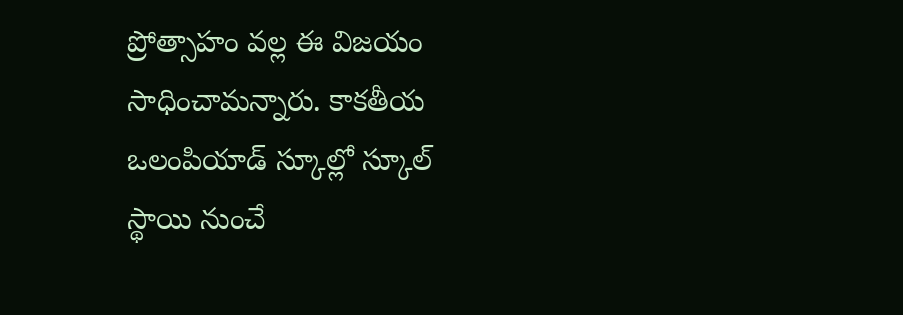ప్రోత్సాహం వల్ల ఈ విజయం సాధించామన్నారు. కాకతీయ ఒలంపియాడ్ స్కూల్లో స్కూల్ స్థాయి నుంచే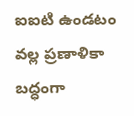ఐఐటి ఉండటం వల్ల ప్రణాళికా బద్ధంగా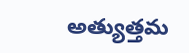అత్యుత్తమ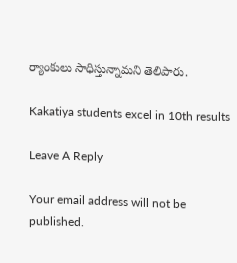ర్యాంకులు సాధిస్తున్నామని తెలిపారు.

Kakatiya students excel in 10th results

Leave A Reply

Your email address will not be published.